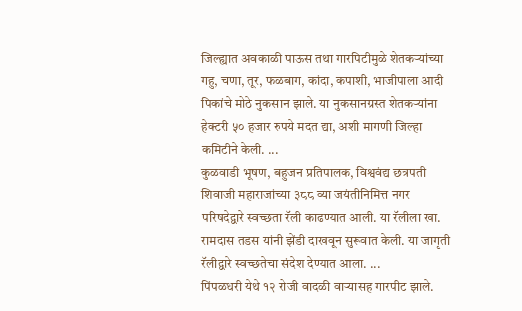जिल्ह्यात अवकाळी पाऊस तथा गारपिटीमुळे शेतकऱ्यांच्या गहु, चणा, तूर, फळबाग, कांदा, कपाशी, भाजीपाला आदी पिकांचे मोठे नुकसान झाले. या नुकसानग्रस्त शेतकऱ्यांना हेक्टरी ५० हजार रुपये मदत द्या, अशी मागणी जिल्हा कमिटीने केली. ...
कुळवाडी भूषण, बहुजन प्रतिपालक, विश्ववंद्य छत्रपती शिवाजी महाराजांच्या ३८८ व्या जयंतीनिमित्त नगर परिषदेद्वारे स्वच्छता रॅली काढण्यात आली. या रॅलीला खा. रामदास तडस यांनी झेंडी दाखवून सुरूवात केली. या जागृती रॅलीद्वारे स्वच्छतेचा संदेश देण्यात आला. ...
पिंपळधरी येथे १२ रोजी वादळी वाऱ्यासह गारपीट झाले.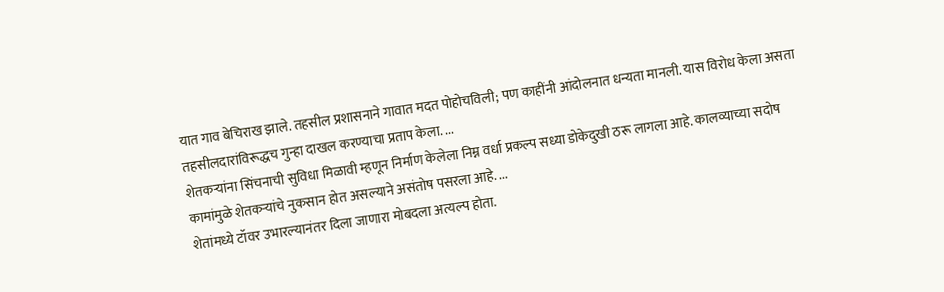यात गाव बेचिराख झाले. तहसील प्रशासनाने गावात मदत पोहोचविली; पण काहींनी आंदोलनात धन्यता मानली. यास विरोध केला असता तहसीलदारांविरूद्धच गुन्हा दाखल करण्याचा प्रताप केला. ...
शेतकऱ्यांना सिंचनाची सुविधा मिळावी म्हणून निर्माण केलेला निम्न वर्धा प्रकल्प सध्या डोकेदुखी ठरू लागला आहे. कालव्याच्या सदोष कामांमुळे शेतकऱ्यांचे नुकसान होत असल्याने असंतोष पसरला आहे. ...
शेतांमध्ये टॉवर उभारल्यानंतर दिला जाणारा मोबदला अत्यल्प होता.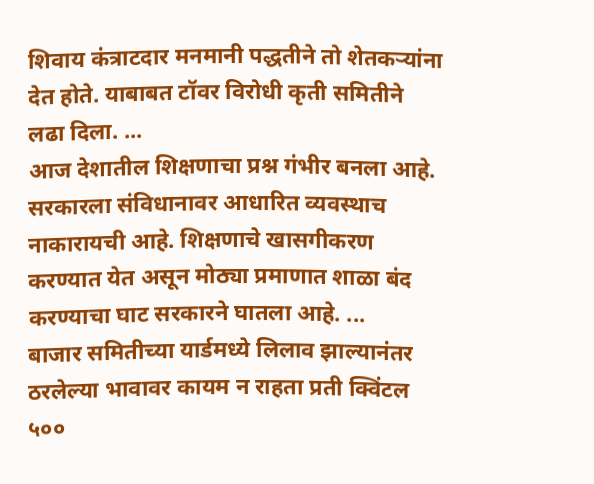शिवाय कंत्राटदार मनमानी पद्धतीने तो शेतकऱ्यांना देत होते. याबाबत टॉवर विरोधी कृती समितीने लढा दिला. ...
आज देशातील शिक्षणाचा प्रश्न गंभीर बनला आहे. सरकारला संविधानावर आधारित व्यवस्थाच नाकारायची आहे. शिक्षणाचे खासगीकरण करण्यात येत असून मोठ्या प्रमाणात शाळा बंद करण्याचा घाट सरकारने घातला आहे. ...
बाजार समितीच्या यार्डमध्ये लिलाव झाल्यानंतर ठरलेल्या भावावर कायम न राहता प्रती क्विंटल ५००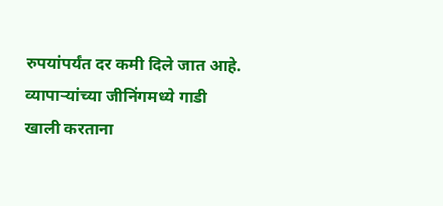रुपयांपर्यंत दर कमी दिले जात आहे. व्यापाऱ्यांच्या जीनिंगमध्ये गाडी खाली करताना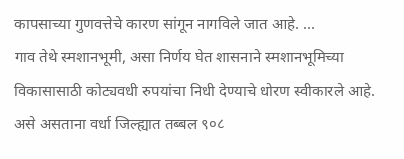कापसाच्या गुणवत्तेचे कारण सांगून नागविले जात आहे. ...
गाव तेथे स्मशानभूमी, असा निर्णय घेत शासनाने स्मशानभूमिच्या विकासासाठी कोट्यवधी रुपयांचा निधी देण्याचे धोरण स्वीकारले आहे. असे असताना वर्धा जिल्ह्यात तब्बल ९०८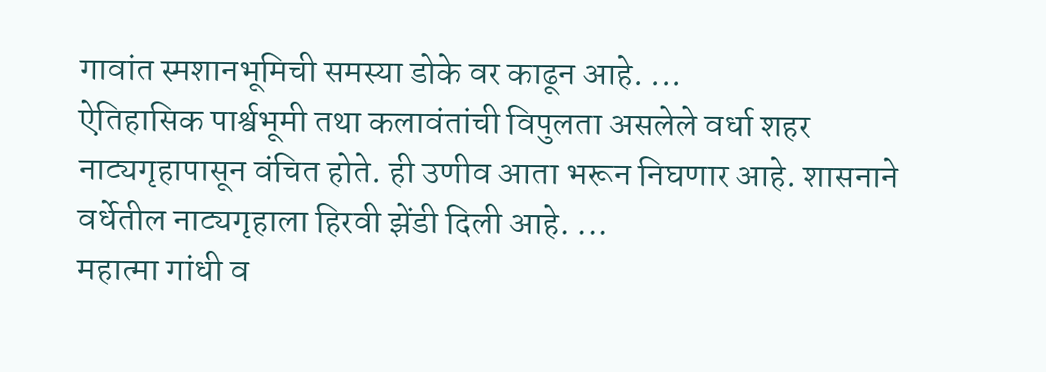गावांत स्मशानभूमिची समस्या डोके वर काढून आहे. ...
ऐतिहासिक पार्श्वभूमी तथा कलावंतांची विपुलता असलेले वर्धा शहर नाट्यगृहापासून वंचित होते. ही उणीव आता भरून निघणार आहे. शासनाने वर्धेतील नाट्यगृहाला हिरवी झेंडी दिली आहे. ...
महात्मा गांधी व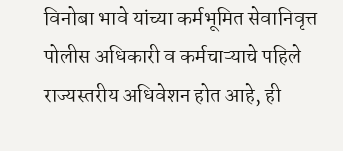विनोबा भावे यांच्या कर्मभूमित सेवानिवृत्त पोलीस अधिकारी व कर्मचाऱ्याचे पहिले राज्यस्तरीय अधिवेशन होत आहे, ही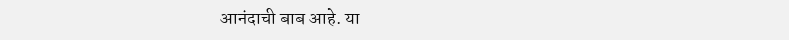आनंदाची बाब आहे. या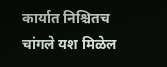कार्यात निश्चितच चांगले यश मिळेल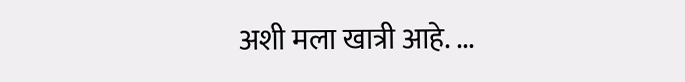अशी मला खात्री आहे. ...